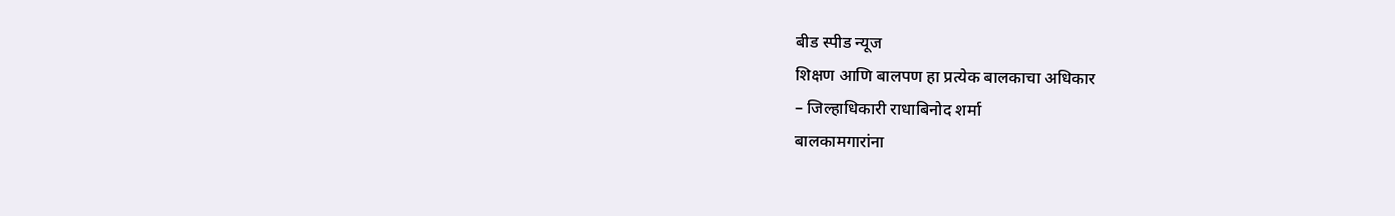बीड स्पीड न्यूज
शिक्षण आणि बालपण हा प्रत्येक बालकाचा अधिकार
– जिल्हाधिकारी राधाबिनोद शर्मा
बालकामगारांना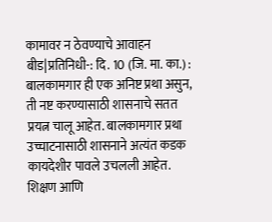कामावर न ठेवण्याचे आवाहन
बीड|प्रतिनिधी-: दि. 10 (जि. मा. का.) : बालकामगार ही एक अनिष्ट प्रथा असुन, ती नष्ट करण्यासाठी शासनाचे सतत प्रयत्न चालू आहेत. बालकामगार प्रथा उच्चाटनासाठी शासनाने अत्यंत कडक कायदेशीर पावले उचलली आहेत. शिक्षण आणि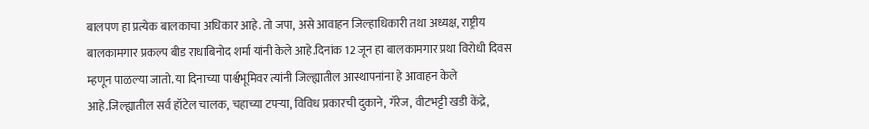बालपण हा प्रत्येक बालकाचा अधिकार आहे. तो जपा, असे आवाहन जिल्हाधिकारी तथा अध्यक्ष, राष्ट्रीय बालकामगार प्रकल्प बीड राधाबिनोद शर्मा यांनी केले आहे.दिनांक 12 जून हा बालकामगार प्रथा विरोधी दिवस म्हणून पाळल्या जातो. या दिनाच्या पार्श्वभूमिवर त्यांनी जिल्ह्यातील आस्थापनांना हे आवाहन केले आहे.जिल्ह्यातील सर्व हॉटेल चालक, चहाच्या टपऱ्या, विविध प्रकारची दुकाने, गॅरेज, वीटभट्टी खडी केंद्रे,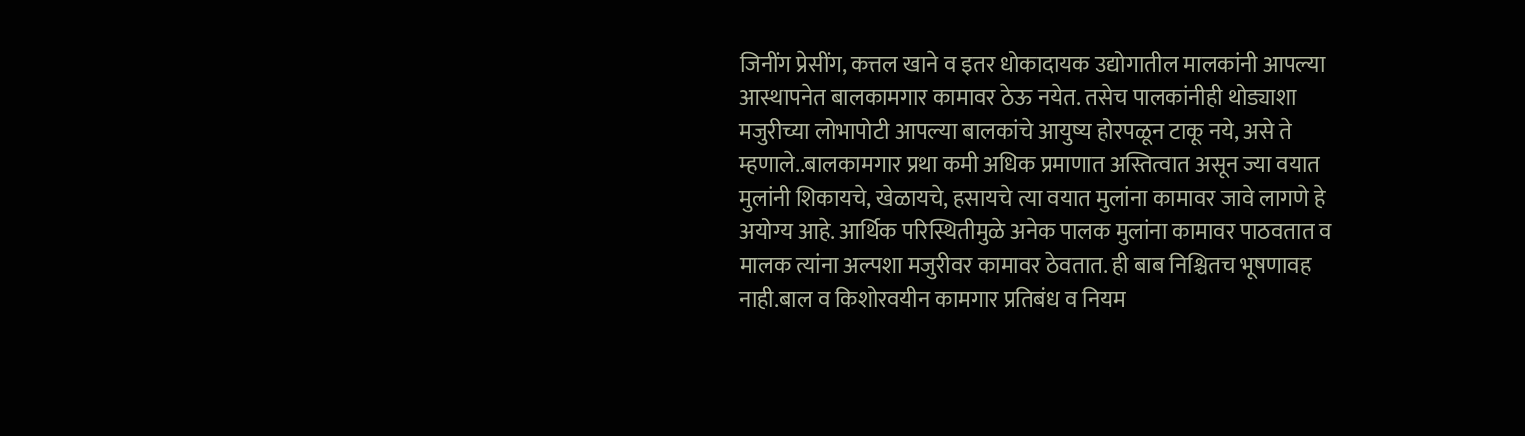जिनींग प्रेसींग, कत्तल खाने व इतर धोकादायक उद्योगातील मालकांनी आपल्या आस्थापनेत बालकामगार कामावर ठेऊ नयेत. तसेच पालकांनीही थोड्याशा मजुरीच्या लोभापोटी आपल्या बालकांचे आयुष्य होरपळून टाकू नये, असे ते म्हणाले..बालकामगार प्रथा कमी अधिक प्रमाणात अस्तित्वात असून ज्या वयात मुलांनी शिकायचे, खेळायचे, हसायचे त्या वयात मुलांना कामावर जावे लागणे हे अयोग्य आहे. आर्थिक परिस्थितीमुळे अनेक पालक मुलांना कामावर पाठवतात व मालक त्यांना अल्पशा मजुरीवर कामावर ठेवतात. ही बाब निश्चितच भूषणावह नाही.बाल व किशोरवयीन कामगार प्रतिबंध व नियम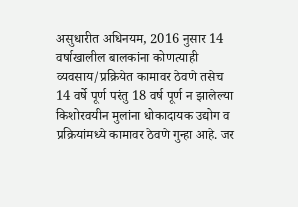असुधारीत अधिनयम, 2016 नुसार 14 वर्षाखालील बालकांना कोणत्याही व्यवसाय/प्रक्रियेत कामावर ठेवणे तसेच 14 वर्षे पूर्ण परंतु 18 वर्ष पूर्ण न झालेल्या किशोरवयीन मुलांना धोकादायक उद्योग व प्रक्रियांमध्ये कामावर ठेवणे गुन्हा आहे. जर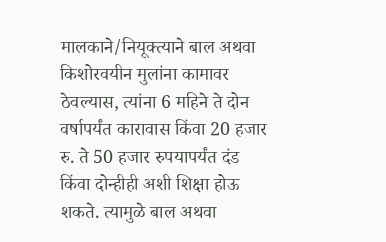मालकाने/नियूक्त्याने बाल अथवा किशोरवयीन मुलांना कामावर ठेवल्यास, त्यांना 6 महिने ते दोन वर्षापर्यंत कारावास किंवा 20 हजार रु. ते 50 हजार रुपयापर्यंत दंड किंवा दोन्हीही अशी शिक्षा होऊ शकते. त्यामुळे बाल अथवा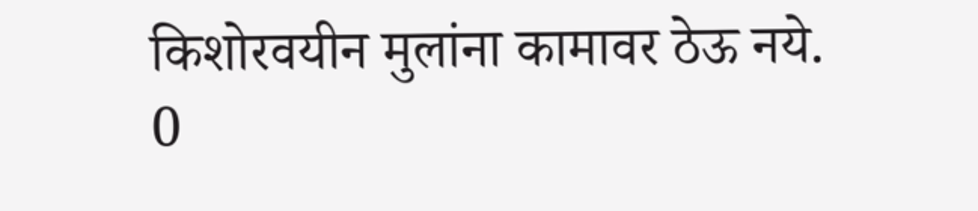किशोरवयीन मुलांना कामावर ठेऊ नये.
0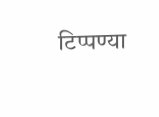टिप्पण्या